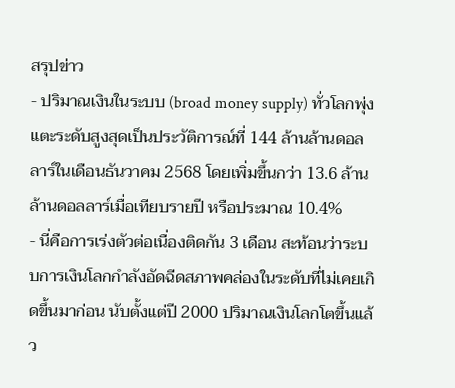สรุปข่าว
- ปริมาณเงินในระบบ (broad money supply) ทั่วโลกพุ่งแตะระดับสูงสุดเป็นประวัติการณ์ที่ 144 ล้านล้านดอลลาร์ในเดือนธันวาคม 2568 โดยเพิ่มขึ้นกว่า 13.6 ล้านล้านดอลลาร์เมื่อเทียบรายปี หรือประมาณ 10.4%
- นี่คือการเร่งตัวต่อเนื่องติดกัน 3 เดือน สะท้อนว่าระบบการเงินโลกกำลังอัดฉีดสภาพคล่องในระดับที่ไม่เคยเกิดขึ้นมาก่อน นับตั้งแต่ปี 2000 ปริมาณเงินโลกโตขึ้นแล้ว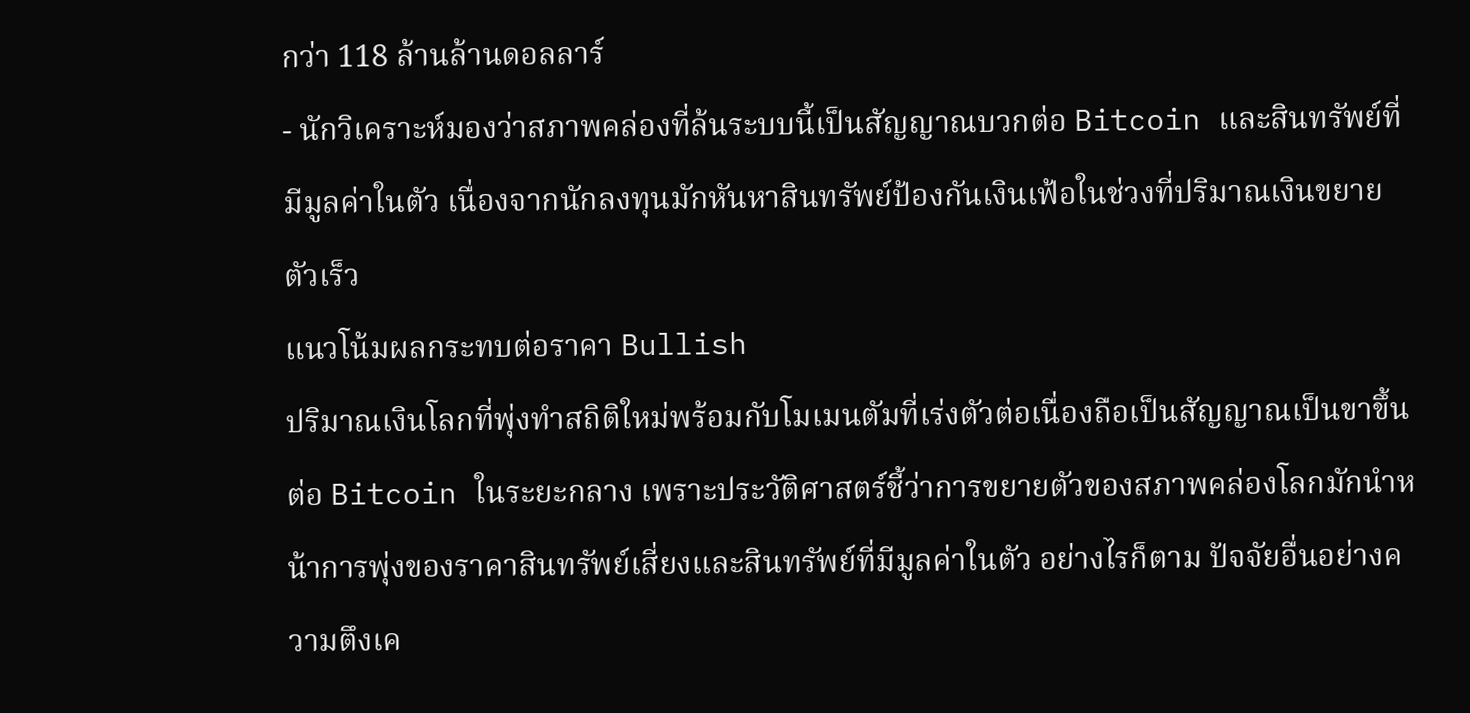กว่า 118 ล้านล้านดอลลาร์
- นักวิเคราะห์มองว่าสภาพคล่องที่ล้นระบบนี้เป็นสัญญาณบวกต่อ Bitcoin และสินทรัพย์ที่มีมูลค่าในตัว เนื่องจากนักลงทุนมักหันหาสินทรัพย์ป้องกันเงินเฟ้อในช่วงที่ปริมาณเงินขยายตัวเร็ว
แนวโน้มผลกระทบต่อราคา Bullish
ปริมาณเงินโลกที่พุ่งทำสถิติใหม่พร้อมกับโมเมนตัมที่เร่งตัวต่อเนื่องถือเป็นสัญญาณเป็นขาขึ้นต่อ Bitcoin ในระยะกลาง เพราะประวัติศาสตร์ชี้ว่าการขยายตัวของสภาพคล่องโลกมักนำหน้าการพุ่งของราคาสินทรัพย์เสี่ยงและสินทรัพย์ที่มีมูลค่าในตัว อย่างไรก็ตาม ปัจจัยอื่นอย่างความตึงเค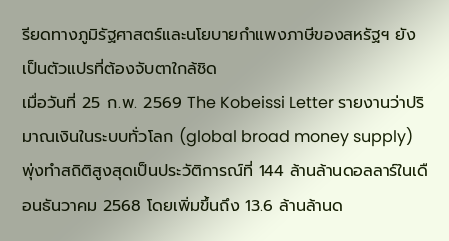รียดทางภูมิรัฐศาสตร์และนโยบายกำแพงภาษีของสหรัฐฯ ยังเป็นตัวแปรที่ต้องจับตาใกล้ชิด
เมื่อวันที่ 25 ก.พ. 2569 The Kobeissi Letter รายงานว่าปริมาณเงินในระบบทั่วโลก (global broad money supply) พุ่งทำสถิติสูงสุดเป็นประวัติการณ์ที่ 144 ล้านล้านดอลลาร์ในเดือนธันวาคม 2568 โดยเพิ่มขึ้นถึง 13.6 ล้านล้านด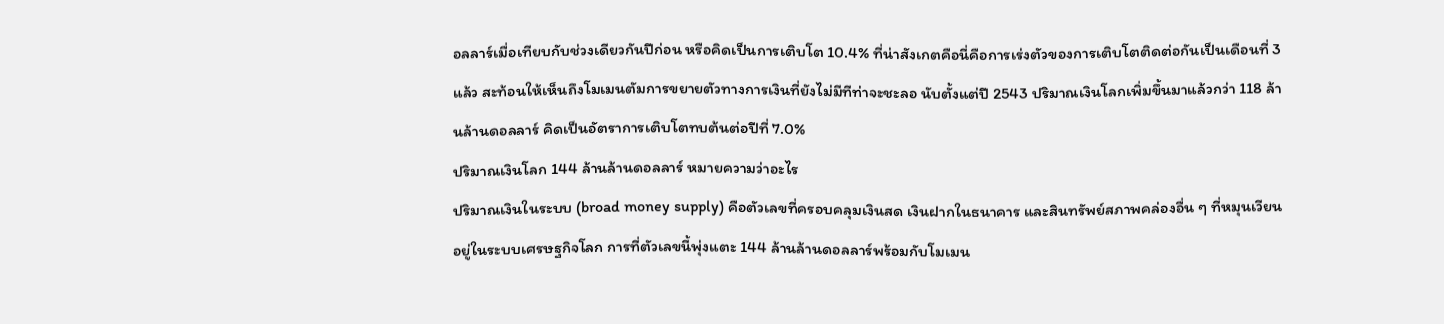อลลาร์เมื่อเทียบกับช่วงเดียวกันปีก่อน หรือคิดเป็นการเติบโต 10.4% ที่น่าสังเกตคือนี่คือการเร่งตัวของการเติบโตติดต่อกันเป็นเดือนที่ 3 แล้ว สะท้อนให้เห็นถึงโมเมนตัมการขยายตัวทางการเงินที่ยังไม่มีทีท่าจะชะลอ นับตั้งแต่ปี 2543 ปริมาณเงินโลกเพิ่มขึ้นมาแล้วกว่า 118 ล้านล้านดอลลาร์ คิดเป็นอัตราการเติบโตทบต้นต่อปีที่ 7.0%
ปริมาณเงินโลก 144 ล้านล้านดอลลาร์ หมายความว่าอะไร
ปริมาณเงินในระบบ (broad money supply) คือตัวเลขที่ครอบคลุมเงินสด เงินฝากในธนาคาร และสินทรัพย์สภาพคล่องอื่น ๆ ที่หมุนเวียนอยู่ในระบบเศรษฐกิจโลก การที่ตัวเลขนี้พุ่งแตะ 144 ล้านล้านดอลลาร์พร้อมกับโมเมน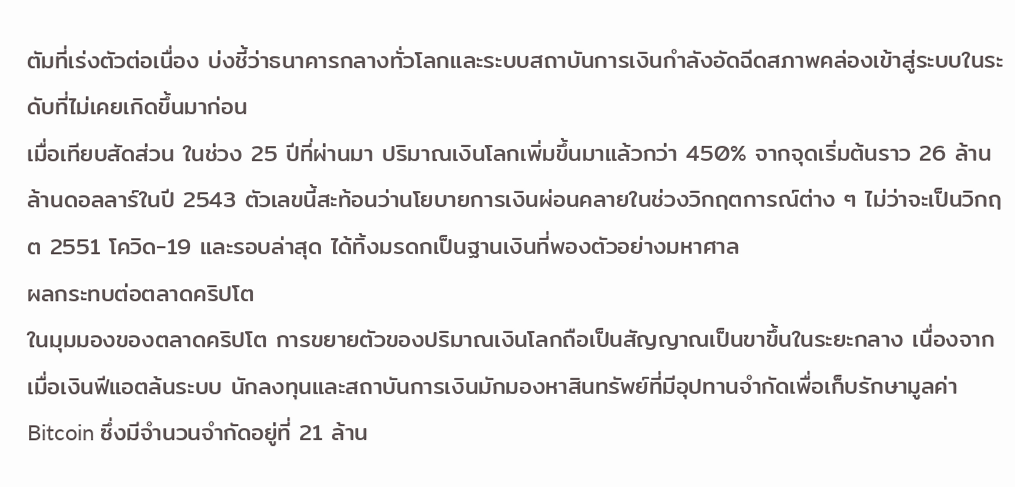ตัมที่เร่งตัวต่อเนื่อง บ่งชี้ว่าธนาคารกลางทั่วโลกและระบบสถาบันการเงินกำลังอัดฉีดสภาพคล่องเข้าสู่ระบบในระดับที่ไม่เคยเกิดขึ้นมาก่อน
เมื่อเทียบสัดส่วน ในช่วง 25 ปีที่ผ่านมา ปริมาณเงินโลกเพิ่มขึ้นมาแล้วกว่า 450% จากจุดเริ่มต้นราว 26 ล้านล้านดอลลาร์ในปี 2543 ตัวเลขนี้สะท้อนว่านโยบายการเงินผ่อนคลายในช่วงวิกฤตการณ์ต่าง ๆ ไม่ว่าจะเป็นวิกฤต 2551 โควิด-19 และรอบล่าสุด ได้ทิ้งมรดกเป็นฐานเงินที่พองตัวอย่างมหาศาล
ผลกระทบต่อตลาดคริปโต
ในมุมมองของตลาดคริปโต การขยายตัวของปริมาณเงินโลกถือเป็นสัญญาณเป็นขาขึ้นในระยะกลาง เนื่องจากเมื่อเงินฟีแอตล้นระบบ นักลงทุนและสถาบันการเงินมักมองหาสินทรัพย์ที่มีอุปทานจำกัดเพื่อเก็บรักษามูลค่า Bitcoin ซึ่งมีจำนวนจำกัดอยู่ที่ 21 ล้าน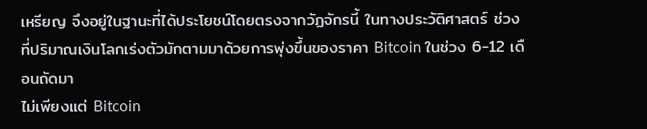เหรียญ จึงอยู่ในฐานะที่ได้ประโยชน์โดยตรงจากวัฏจักรนี้ ในทางประวัติศาสตร์ ช่วงที่ปริมาณเงินโลกเร่งตัวมักตามมาด้วยการพุ่งขึ้นของราคา Bitcoin ในช่วง 6-12 เดือนถัดมา
ไม่เพียงแต่ Bitcoin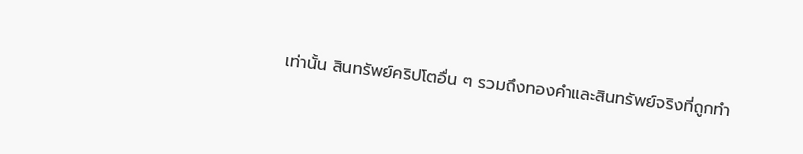เท่านั้น สินทรัพย์คริปโตอื่น ๆ รวมถึงทองคำและสินทรัพย์จริงที่ถูกทำ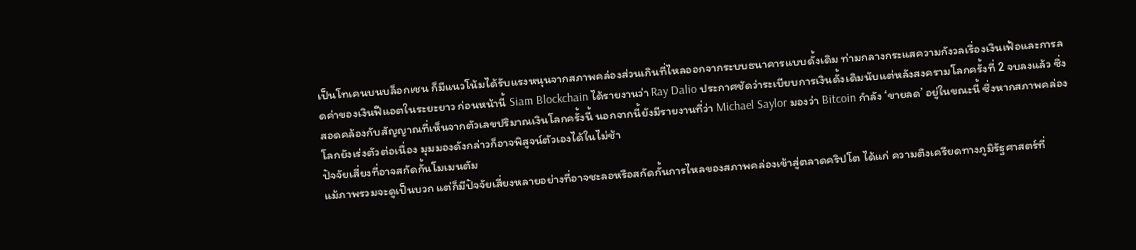เป็นโทเคนบนบล็อกเชน ก็มีแนวโน้มได้รับแรงหนุนจากสภาพคล่องส่วนเกินที่ไหลออกจากระบบธนาคารแบบดั้งเดิม ท่ามกลางกระแสความกังวลเรื่องเงินเฟ้อและการลดค่าของเงินฟีแอตในระยะยาว ก่อนหน้านี้ Siam Blockchain ได้รายงานว่า Ray Dalio ประกาศชัดว่าระเบียบการเงินดั้งเดิมนับแต่หลังสงครามโลกครั้งที่ 2 จบลงแล้ว ซึ่งสอดคล้องกับสัญญาณที่เห็นจากตัวเลขปริมาณเงินโลกครั้งนี้ นอกจากนี้ยังมีรายงานที่ว่า Michael Saylor มองว่า Bitcoin กำลัง ‘ขายลด’ อยู่ในขณะนี้ ซึ่งหากสภาพคล่องโลกยังเร่งตัวต่อเนื่อง มุมมองดังกล่าวก็อาจพิสูจน์ตัวเองได้ในไม่ช้า
ปัจจัยเสี่ยงที่อาจสกัดกั้นโมเมนตัม
แม้ภาพรวมจะดูเป็นบวก แต่ก็มีปัจจัยเสี่ยงหลายอย่างที่อาจชะลอหรือสกัดกั้นการไหลของสภาพคล่องเข้าสู่ตลาดคริปโต ได้แก่ ความตึงเครียดทางภูมิรัฐศาสตร์ที่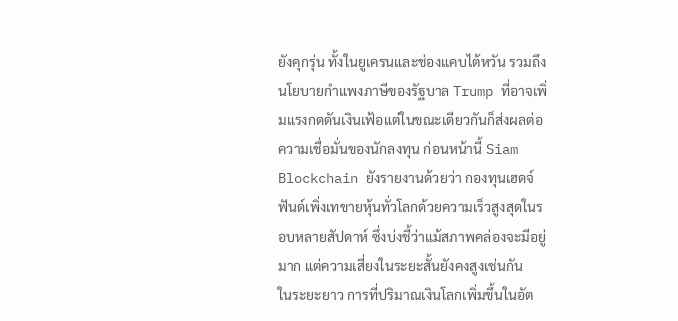ยังคุกรุ่น ทั้งในยูเครนและช่องแคบไต้หวัน รวมถึงนโยบายกำแพงภาษีของรัฐบาล Trump ที่อาจเพิ่มแรงกดดันเงินเฟ้อแต่ในขณะเดียวกันก็ส่งผลต่อความเชื่อมั่นของนักลงทุน ก่อนหน้านี้ Siam Blockchain ยังรายงานด้วยว่า กองทุนเฮดจ์ฟันด์เพิ่งเทขายหุ้นทั่วโลกด้วยความเร็วสูงสุดในรอบหลายสัปดาห์ ซึ่งบ่งชี้ว่าแม้สภาพคล่องจะมีอยู่มาก แต่ความเสี่ยงในระยะสั้นยังคงสูงเช่นกัน
ในระยะยาว การที่ปริมาณเงินโลกเพิ่มขึ้นในอัต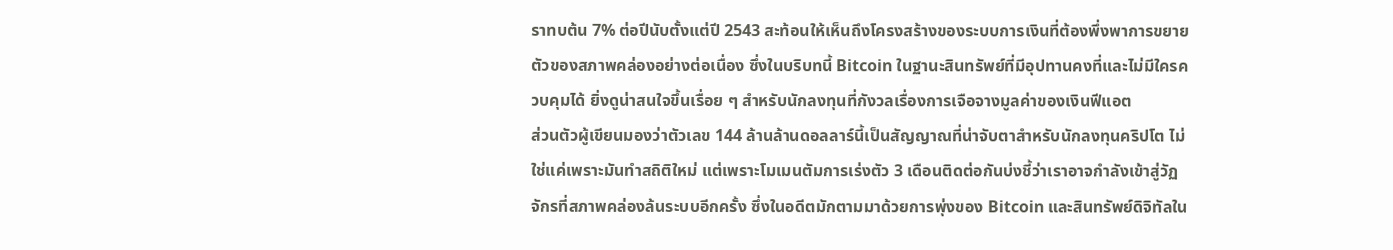ราทบต้น 7% ต่อปีนับตั้งแต่ปี 2543 สะท้อนให้เห็นถึงโครงสร้างของระบบการเงินที่ต้องพึ่งพาการขยายตัวของสภาพคล่องอย่างต่อเนื่อง ซึ่งในบริบทนี้ Bitcoin ในฐานะสินทรัพย์ที่มีอุปทานคงที่และไม่มีใครควบคุมได้ ยิ่งดูน่าสนใจขึ้นเรื่อย ๆ สำหรับนักลงทุนที่กังวลเรื่องการเจือจางมูลค่าของเงินฟีแอต
ส่วนตัวผู้เขียนมองว่าตัวเลข 144 ล้านล้านดอลลาร์นี้เป็นสัญญาณที่น่าจับตาสำหรับนักลงทุนคริปโต ไม่ใช่แค่เพราะมันทำสถิติใหม่ แต่เพราะโมเมนตัมการเร่งตัว 3 เดือนติดต่อกันบ่งชี้ว่าเราอาจกำลังเข้าสู่วัฏจักรที่สภาพคล่องล้นระบบอีกครั้ง ซึ่งในอดีตมักตามมาด้วยการพุ่งของ Bitcoin และสินทรัพย์ดิจิทัลใน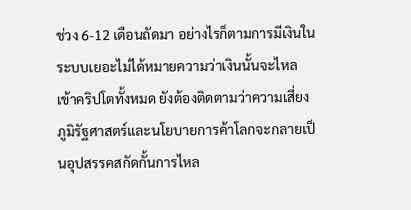ช่วง 6-12 เดือนถัดมา อย่างไรก็ตามการมีเงินในระบบเยอะไม่ได้หมายความว่าเงินนั้นจะไหลเข้าคริปโตทั้งหมด ยังต้องติดตามว่าความเสี่ยงภูมิรัฐศาสตร์และนโยบายการค้าโลกจะกลายเป็นอุปสรรคสกัดกั้นการไหล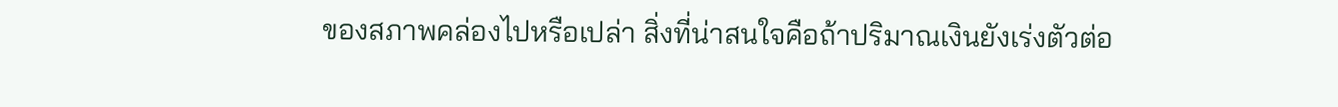ของสภาพคล่องไปหรือเปล่า สิ่งที่น่าสนใจคือถ้าปริมาณเงินยังเร่งตัวต่อ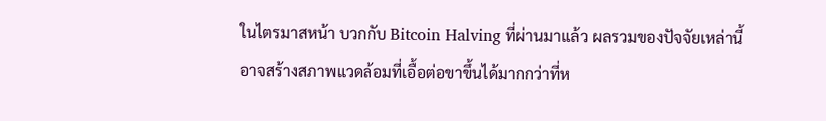ในไตรมาสหน้า บวกกับ Bitcoin Halving ที่ผ่านมาแล้ว ผลรวมของปัจจัยเหล่านี้อาจสร้างสภาพแวดล้อมที่เอื้อต่อขาขึ้นได้มากกว่าที่ห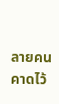ลายคนคาดไว้